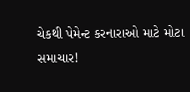ચેકથી પેમેન્ટ કરનારાઓ માટે મોટા સમાચાર!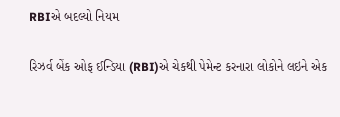RBIએ બદલ્યો નિયમ

રિઝર્વ બેંક ઓફ ઈન્ડિયા (RBI)એ ચેકથી પેમેન્ટ કરનારા લોકોને લઇને એક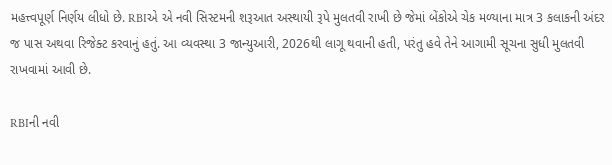મહત્ત્વપૂર્ણ નિર્ણય લીધો છે. RBIએ એ નવી સિસ્ટમની શરૂઆત અસ્થાયી રૂપે મુલતવી રાખી છે જેમાં બેંકોએ ચેક મળ્યાના માત્ર 3 કલાકની અંદર જ પાસ અથવા રિજેક્ટ કરવાનું હતું. આ વ્યવસ્થા 3 જાન્યુઆરી, 2026થી લાગૂ થવાની હતી, પરંતુ હવે તેને આગામી સૂચના સુધી મુલતવી રાખવામાં આવી છે.

RBIની નવી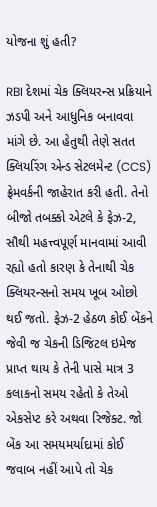યોજના શું હતી?

RBI દેશમાં ચેક ક્લિયરન્સ પ્રક્રિયાને ઝડપી અને આધુનિક બનાવવા માંગે છે. આ હેતુથી તેણે સતત ક્લિયરિંગ એન્ડ સેટલમેન્ટ (CCS) ફ્રેમવર્કની જાહેરાત કરી હતી. તેનો બીજો તબક્કો એટલે કે ફેઝ-2, સૌથી મહત્ત્વપૂર્ણ માનવામાં આવી રહ્યો હતો કારણ કે તેનાથી ચેક ક્લિયરન્સનો સમય ખૂબ ઓછો થઈ જતો. ફેઝ-2 હેઠળ કોઈ બેંકને જેવી જ ચેકની ડિજિટલ ઇમેજ પ્રાપ્ત થાય કે તેની પાસે માત્ર 3 કલાકનો સમય રહેતો કે તેઓ એકસેપ્ટ કરે અથવા રિજેક્ટ. જો બેંક આ સમયમર્યાદામાં કોઈ જવાબ નહીં આપે તો ચેક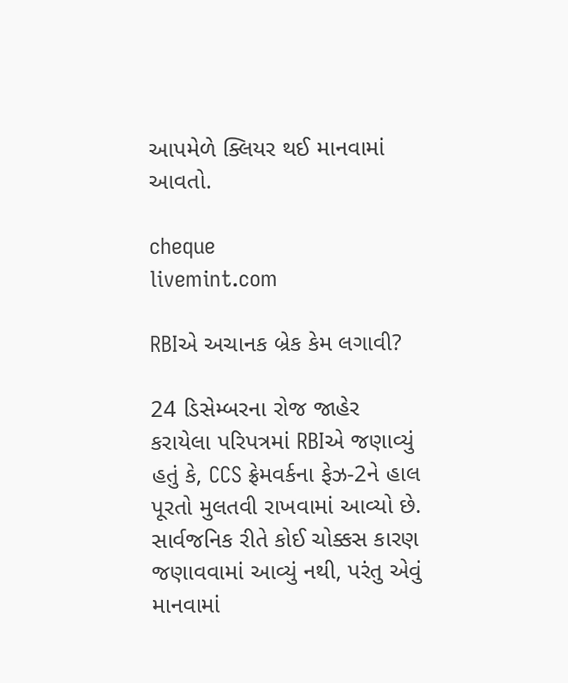આપમેળે ક્લિયર થઈ માનવામાં આવતો.

cheque
livemint.com

RBIએ અચાનક બ્રેક કેમ લગાવી?

24 ડિસેમ્બરના રોજ જાહેર કરાયેલા પરિપત્રમાં RBIએ જણાવ્યું હતું કે, CCS ફ્રેમવર્કના ફેઝ-2ને હાલ પૂરતો મુલતવી રાખવામાં આવ્યો છે. સાર્વજનિક રીતે કોઈ ચોક્કસ કારણ જણાવવામાં આવ્યું નથી, પરંતુ એવું માનવામાં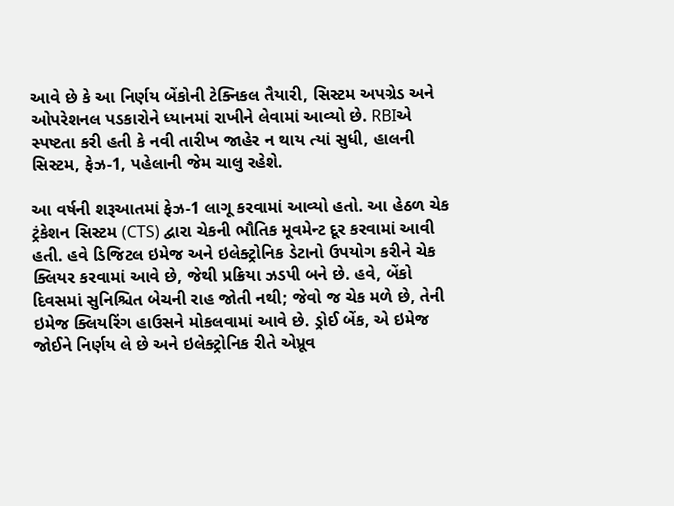આવે છે કે આ નિર્ણય બેંકોની ટેક્નિકલ તૈયારી, સિસ્ટમ અપગ્રેડ અને ઓપરેશનલ પડકારોને ધ્યાનમાં રાખીને લેવામાં આવ્યો છે. RBIએ સ્પષ્ટતા કરી હતી કે નવી તારીખ જાહેર ન થાય ત્યાં સુધી, હાલની સિસ્ટમ, ફેઝ-1, પહેલાની જેમ ચાલુ રહેશે.

આ વર્ષની શરૂઆતમાં ફેઝ-1 લાગૂ કરવામાં આવ્યો હતો. આ હેઠળ ચેક ટ્રંકેશન સિસ્ટમ (CTS) દ્વારા ચેકની ભૌતિક મૂવમેન્ટ દૂર કરવામાં આવી હતી. હવે ડિજિટલ ઇમેજ અને ઇલેક્ટ્રોનિક ડેટાનો ઉપયોગ કરીને ચેક ક્લિયર કરવામાં આવે છે, જેથી પ્રક્રિયા ઝડપી બને છે. હવે, બેંકો દિવસમાં સુનિશ્ચિત બેચની રાહ જોતી નથી; જેવો જ ચેક મળે છે, તેની ઇમેજ ક્લિયરિંગ હાઉસને મોકલવામાં આવે છે. ડ્રોઈ બેંક, એ ઇમેજ જોઈને નિર્ણય લે છે અને ઇલેક્ટ્રોનિક રીતે એપ્રૂવ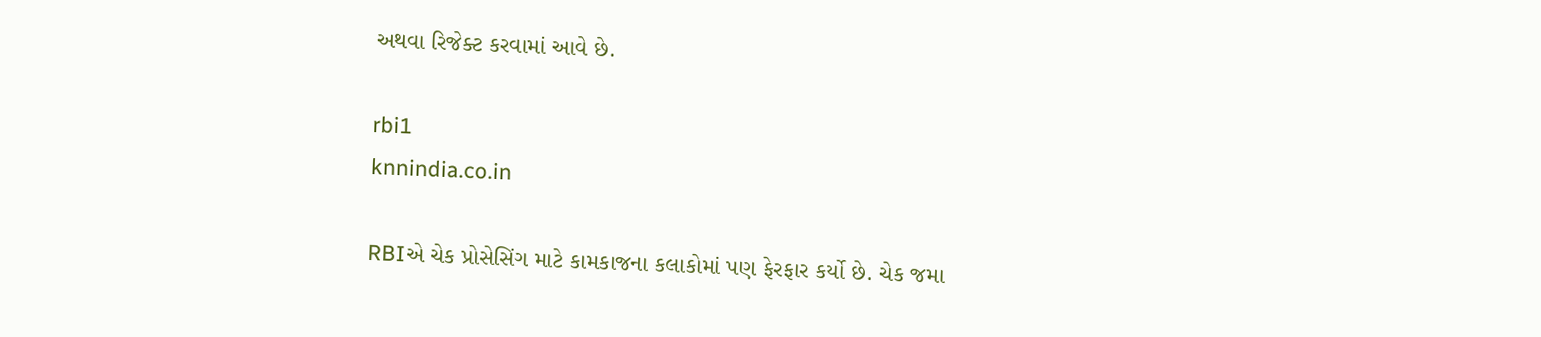અથવા રિજેક્ટ કરવામાં આવે છે.

rbi1
knnindia.co.in

RBIએ ચેક પ્રોસેસિંગ માટે કામકાજના કલાકોમાં પણ ફેરફાર કર્યો છે. ચેક જમા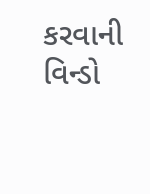કરવાની વિન્ડો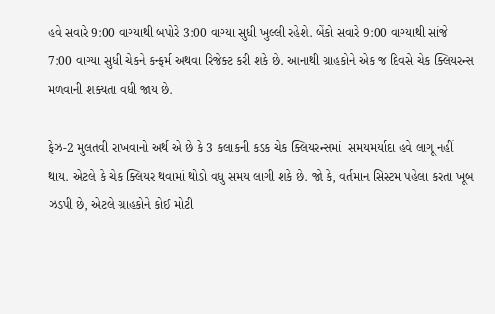હવે સવારે 9:00 વાગ્યાથી બપોરે 3:00 વાગ્યા સુધી ખુલ્લી રહેશે. બેંકો સવારે 9:00 વાગ્યાથી સાંજે 7:00 વાગ્યા સુધી ચેકને કન્ફર્મ અથવા રિજેક્ટ કરી શકે છે. આનાથી ગ્રાહકોને એક જ દિવસે ચેક ક્લિયરન્સ મળવાની શક્યતા વધી જાય છે.

ફેઝ-2 મુલતવી રાખવાનો અર્થ એ છે કે 3 કલાકની કડક ચેક ક્લિયરન્સમાં  સમયમર્યાદા હવે લાગૂ નહીં થાય. એટલે કે ચેક ક્લિયર થવામાં થોડો વધુ સમય લાગી શકે છે. જો કે, વર્તમાન સિસ્ટમ પહેલા કરતા ખૂબ ઝડપી છે, એટલે ગ્રાહકોને કોઈ મોટી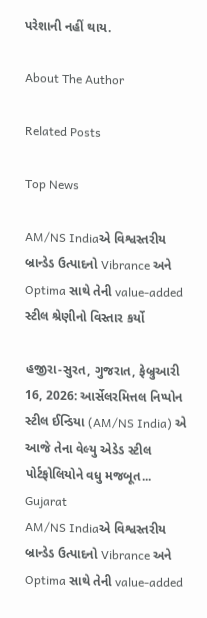પરેશાની નહીં થાય.

About The Author

Related Posts

Top News

AM/NS Indiaએ વિશ્વસ્તરીય બ્રાન્ડેડ ઉત્પાદનો Vibrance અને Optima સાથે તેની value-added સ્ટીલ શ્રેણીનો વિસ્તાર કર્યો

હજીરા-સુરત, ગુજરાત, ફેબ્રુઆરી 16, 2026: આર્સેલરમિત્તલ નિપ્પોન સ્ટીલ ઈન્ડિયા (AM/NS India) એ આજે તેના વેલ્યુ એડેડ સ્ટીલ પોર્ટફોલિયોને વધુ મજબૂત...
Gujarat
AM/NS Indiaએ વિશ્વસ્તરીય બ્રાન્ડેડ ઉત્પાદનો Vibrance અને Optima સાથે તેની value-added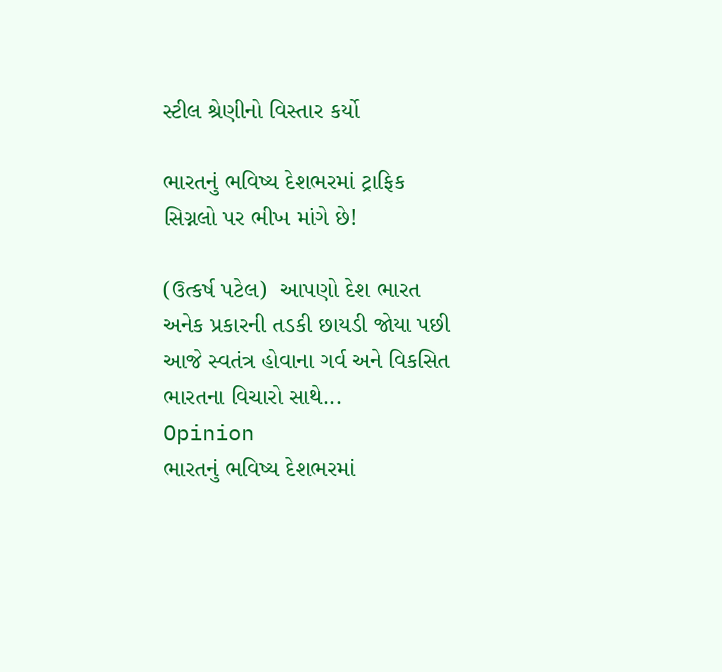સ્ટીલ શ્રેણીનો વિસ્તાર કર્યો

ભારતનું ભવિષ્ય દેશભરમાં ટ્રાફિક સિગ્નલો પર ભીખ માંગે છે!

(ઉત્કર્ષ પટેલ)  આપણો દેશ ભારત અનેક પ્રકારની તડકી છાયડી જોયા પછી આજે સ્વતંત્ર હોવાના ગર્વ અને વિકસિત ભારતના વિચારો સાથે...
Opinion
ભારતનું ભવિષ્ય દેશભરમાં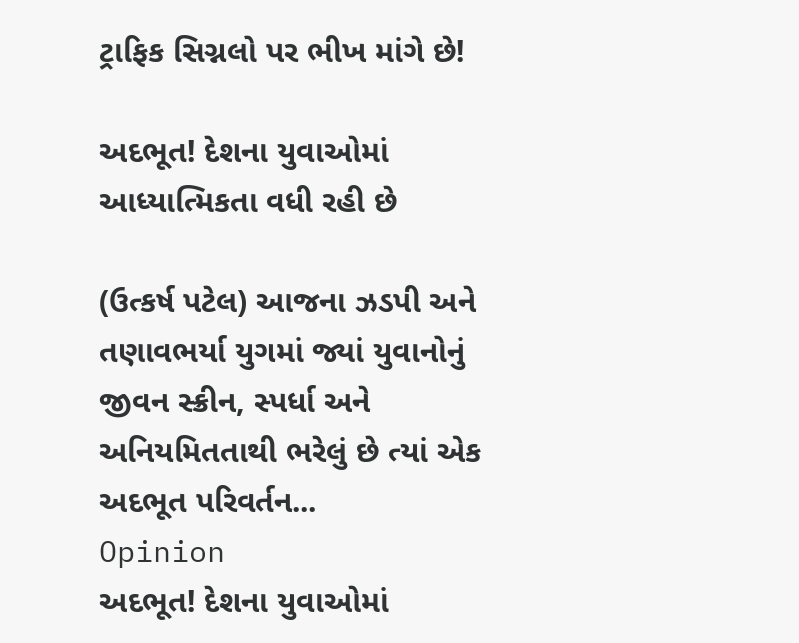ટ્રાફિક સિગ્નલો પર ભીખ માંગે છે!

અદભૂત! દેશના યુવાઓમાં આધ્યાત્મિકતા વધી રહી છે

(ઉત્કર્ષ પટેલ) આજના ઝડપી અને તણાવભર્યા યુગમાં જ્યાં યુવાનોનું જીવન સ્ક્રીન, સ્પર્ધા અને અનિયમિતતાથી ભરેલું છે ત્યાં એક અદભૂત પરિવર્તન...
Opinion
અદભૂત! દેશના યુવાઓમાં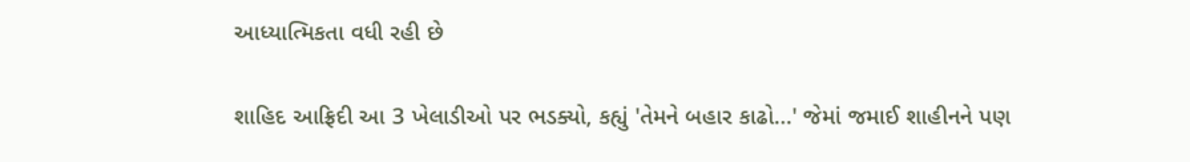આધ્યાત્મિકતા વધી રહી છે

શાહિદ આફ્રિદી આ 3 ખેલાડીઓ પર ભડક્યો, કહ્યું 'તેમને બહાર કાઢો...' જેમાં જમાઈ શાહીનને પણ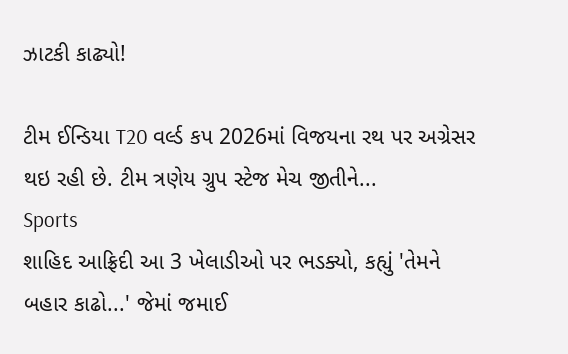ઝાટકી કાઢ્યો!

ટીમ ઈન્ડિયા T20 વર્લ્ડ કપ 2026માં વિજયના રથ પર અગ્રેસર થઇ રહી છે. ટીમ ત્રણેય ગ્રુપ સ્ટેજ મેચ જીતીને...
Sports
શાહિદ આફ્રિદી આ 3 ખેલાડીઓ પર ભડક્યો, કહ્યું 'તેમને બહાર કાઢો...' જેમાં જમાઈ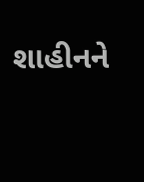શાહીનને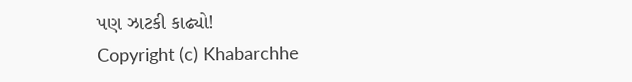પણ ઝાટકી કાઢ્યો!
Copyright (c) Khabarchhe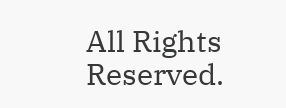All Rights Reserved.